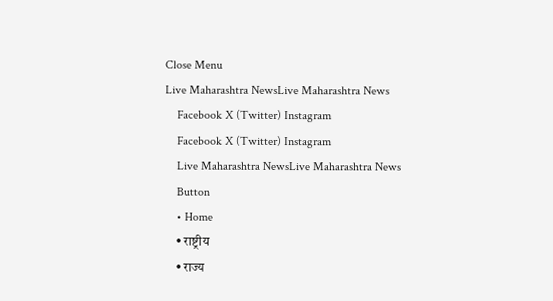Close Menu
Live Maharashtra NewsLive Maharashtra News
    Facebook X (Twitter) Instagram
    Facebook X (Twitter) Instagram
    Live Maharashtra NewsLive Maharashtra News
    Button
    • Home
    • राष्ट्रीय
    • राज्य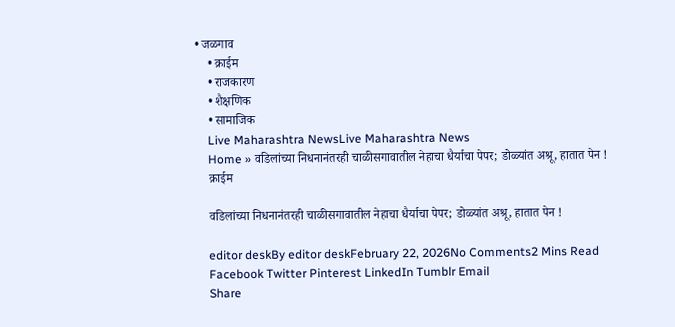• जळगाव
    • क्राईम
    • राजकारण
    • शैक्षणिक
    • सामाजिक
    Live Maharashtra NewsLive Maharashtra News
    Home » वडिलांच्या निधनानंतरही चाळीसगावातील नेहाचा धैर्याचा पेपर; डोळ्यांत अश्रू, हातात पेन !
    क्राईम

    वडिलांच्या निधनानंतरही चाळीसगावातील नेहाचा धैर्याचा पेपर; डोळ्यांत अश्रू, हातात पेन !

    editor deskBy editor deskFebruary 22, 2026No Comments2 Mins Read
    Facebook Twitter Pinterest LinkedIn Tumblr Email
    Share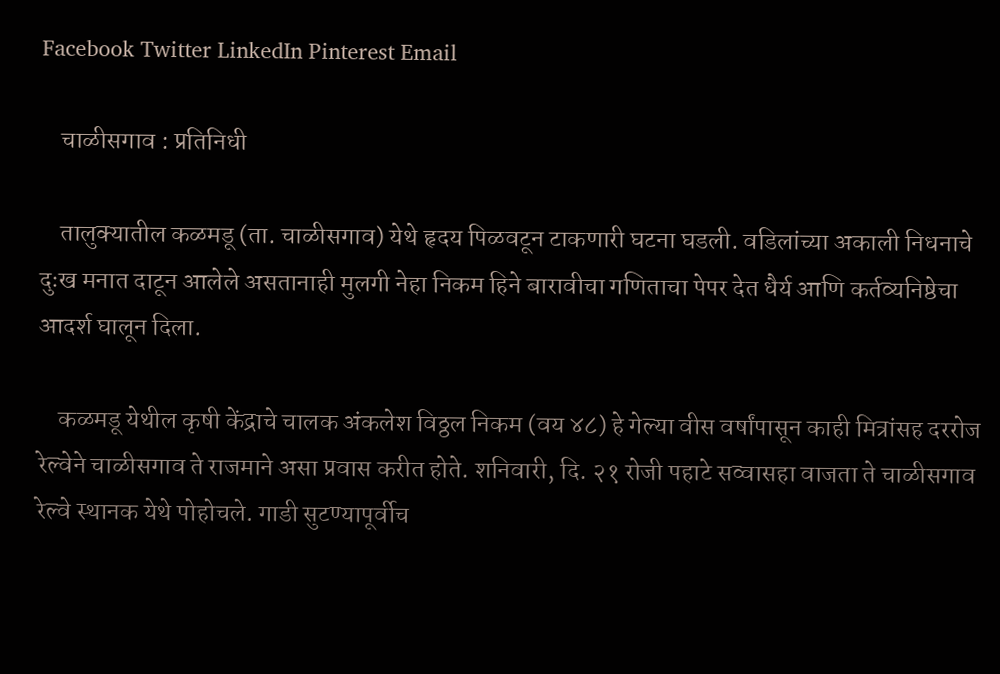Facebook Twitter LinkedIn Pinterest Email

    चाळीसगाव : प्रतिनिधी

    तालुक्यातील कळमडू (ता. चाळीसगाव) येथे हृदय पिळवटून टाकणारी घटना घडली. वडिलांच्या अकाली निधनाचे दुःख मनात दाटून आलेले असतानाही मुलगी नेहा निकम हिने बारावीचा गणिताचा पेपर देत धैर्य आणि कर्तव्यनिष्ठेचा आदर्श घालून दिला.

    कळमडू येथील कृषी केंद्राचे चालक अंकलेश विठ्ठल निकम (वय ४८) हे गेल्या वीस वर्षांपासून काही मित्रांसह दररोज रेल्वेने चाळीसगाव ते राजमाने असा प्रवास करीत होते. शनिवारी, दि. २१ रोजी पहाटे सव्वासहा वाजता ते चाळीसगाव रेल्वे स्थानक येथे पोहोचले. गाडी सुटण्यापूर्वीच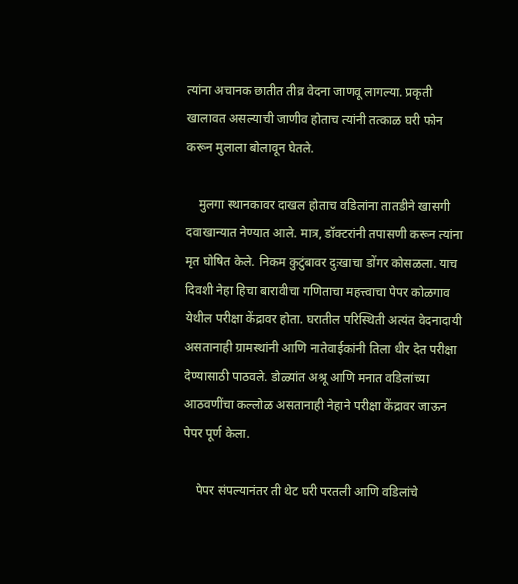त्यांना अचानक छातीत तीव्र वेदना जाणवू लागल्या. प्रकृती खालावत असल्याची जाणीव होताच त्यांनी तत्काळ घरी फोन करून मुलाला बोलावून घेतले.

    मुलगा स्थानकावर दाखल होताच वडिलांना तातडीने खासगी दवाखान्यात नेण्यात आले. मात्र, डॉक्टरांनी तपासणी करून त्यांना मृत घोषित केले. निकम कुटुंबावर दुःखाचा डोंगर कोसळला. याच दिवशी नेहा हिचा बारावीचा गणिताचा महत्त्वाचा पेपर कोळगाव येथील परीक्षा केंद्रावर होता. घरातील परिस्थिती अत्यंत वेदनादायी असतानाही ग्रामस्थांनी आणि नातेवाईकांनी तिला धीर देत परीक्षा देण्यासाठी पाठवले. डोळ्यांत अश्रू आणि मनात वडिलांच्या आठवणींचा कल्लोळ असतानाही नेहाने परीक्षा केंद्रावर जाऊन पेपर पूर्ण केला.

    पेपर संपल्यानंतर ती थेट घरी परतली आणि वडिलांचे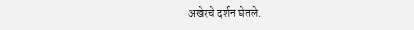अखेरचे दर्शन घेतले.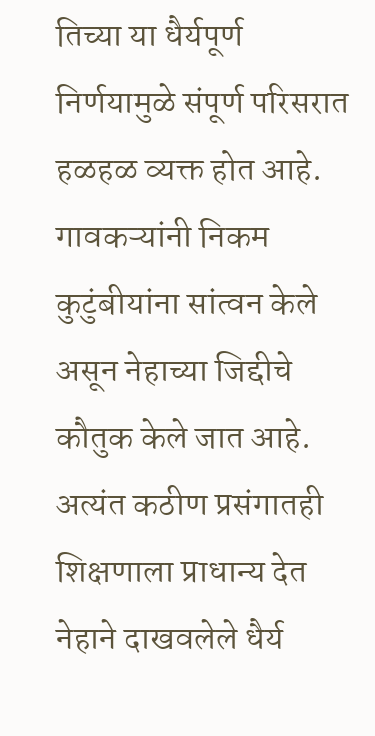तिच्या या धैर्यपूर्ण निर्णयामुळे संपूर्ण परिसरात हळहळ व्यक्त होत आहे. गावकऱ्यांनी निकम कुटुंबीयांना सांत्वन केले असून नेहाच्या जिद्दीचे कौतुक केले जात आहे. अत्यंत कठीण प्रसंगातही शिक्षणाला प्राधान्य देत नेहाने दाखवलेले धैर्य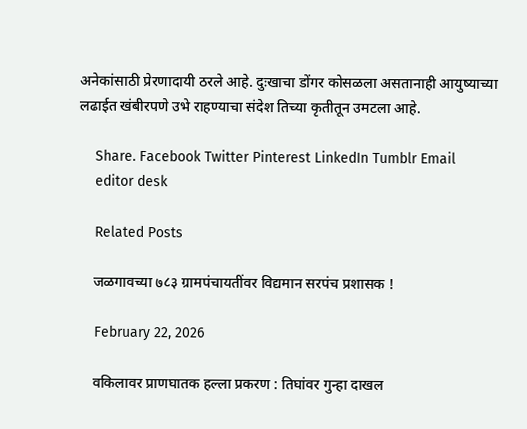अनेकांसाठी प्रेरणादायी ठरले आहे. दुःखाचा डोंगर कोसळला असतानाही आयुष्याच्या लढाईत खंबीरपणे उभे राहण्याचा संदेश तिच्या कृतीतून उमटला आहे.

    Share. Facebook Twitter Pinterest LinkedIn Tumblr Email
    editor desk

    Related Posts

    जळगावच्या ७८३ ग्रामपंचायतींवर विद्यमान सरपंच प्रशासक !

    February 22, 2026

    वकिलावर प्राणघातक हल्ला प्रकरण : तिघांवर गुन्हा दाखल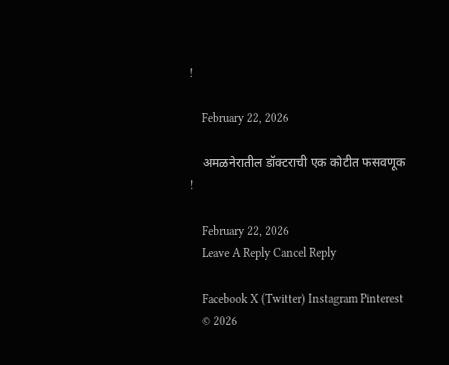!

    February 22, 2026

    अमळनेरातील डॉक्टराची एक कोटीत फसवणूक !

    February 22, 2026
    Leave A Reply Cancel Reply

    Facebook X (Twitter) Instagram Pinterest
    © 2026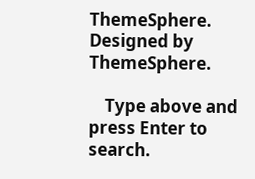ThemeSphere. Designed by ThemeSphere.

    Type above and press Enter to search.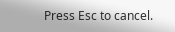Press Esc to cancel.